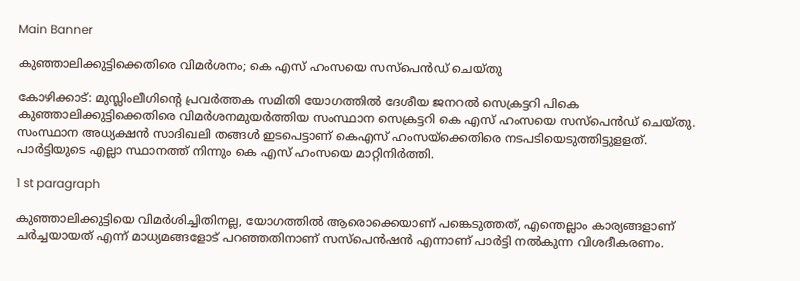Main Banner

കുഞ്ഞാലിക്കുട്ടിക്കെതിരെ വിമര്‍ശനം; കെ എസ് ഹംസയെ സസ്‌പെന്‍ഡ് ചെയ്തു

കോഴിക്കാട്: മുസ്ലിംലീഗിന്റെ പ്രവര്‍ത്തക സമിതി യോഗത്തില്‍ ദേശീയ ജനറൽ സെക്രട്ടറി പികെ കുഞ്ഞാലിക്കുട്ടിക്കെതിരെ വിമർശനമുയർത്തിയ സംസ്ഥാന സെക്രട്ടറി കെ എസ് ഹംസയെ സസ്പെൻഡ് ചെയ്തു. സംസ്ഥാന അധ്യക്ഷന്‍ സാദിഖലി തങ്ങൾ ഇടപെട്ടാണ് കെഎസ് ഹംസയ്ക്കെതിരെ നടപടിയെടുത്തിട്ടുളളത്. പാർട്ടിയുടെ എല്ലാ സ്ഥാനത്ത് നിന്നും കെ എസ് ഹംസയെ മാറ്റിനിർത്തി.

1 st paragraph

കുഞ്ഞാലിക്കുട്ടിയെ വിമര്‍ശിച്ചിതിനല്ല, യോഗത്തില്‍ ആരൊക്കെയാണ് പങ്കെടുത്തത്, എന്തെല്ലാം കാര്യങ്ങളാണ് ചര്‍ച്ചയായത് എന്ന് മാധ്യമങ്ങളോട് പറഞ്ഞതിനാണ് സസ്‌പെന്‍ഷന്‍ എന്നാണ് പാര്‍ട്ടി നല്‍കുന്ന വിശദീകരണം.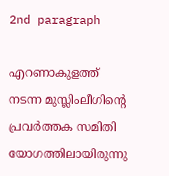2nd paragraph

എറണാകുളത്ത് നടന്ന മുസ്ലിംലീഗിന്റെ പ്രവര്‍ത്തക സമിതി യോഗത്തിലായിരുന്നു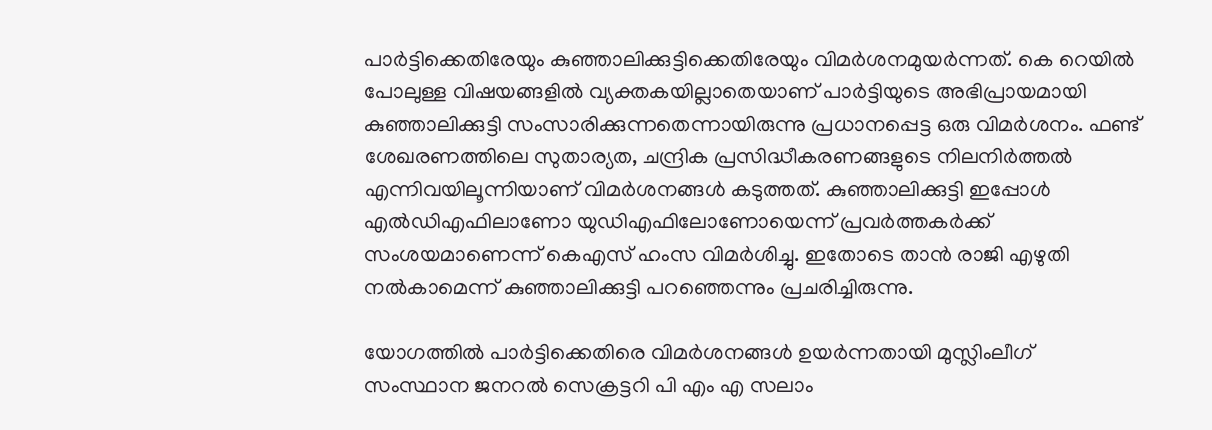പാർട്ടിക്കെതിരേയും കുഞ്ഞാലിക്കുട്ടിക്കെതിരേയും വിമർശനമുയർന്നത്. കെ റെയില്‍ പോലുള്ള വിഷയങ്ങളില്‍ വ്യക്തകയില്ലാതെയാണ് പാര്‍ട്ടിയുടെ അഭിപ്രായമായി കുഞ്ഞാലിക്കുട്ടി സംസാരിക്കുന്നതെന്നായിരുന്നു പ്രധാനപ്പെട്ട ഒരു വിമര്‍ശനം. ഫണ്ട് ശേഖരണത്തിലെ സുതാര്യത, ചന്ദ്രിക പ്രസിദ്ധീകരണങ്ങളുടെ നിലനിര്‍ത്തല്‍ എന്നിവയിലൂന്നിയാണ് വിമര്‍ശനങ്ങള്‍ കടുത്തത്. കുഞ്ഞാലിക്കുട്ടി ഇപ്പോള്‍ എല്‍ഡിഎഫിലാണോ യുഡിഎഫിലോണോയെന്ന് പ്രവര്‍ത്തകര്‍ക്ക് സംശയമാണെന്ന് കെഎസ് ഹംസ വിമര്‍ശിച്ചു. ഇതോടെ താന്‍ രാജി എഴുതി നല്‍കാമെന്ന് കുഞ്ഞാലിക്കുട്ടി പറഞ്ഞെന്നും പ്രചരിച്ചിരുന്നു.

യോഗത്തിൽ പാർട്ടിക്കെതിരെ വിമർശനങ്ങൾ ഉയർന്നതായി മുസ്ലിംലീഗ് സംസ്ഥാന ജനറല്‍ സെക്രട്ടറി പി എം എ സലാം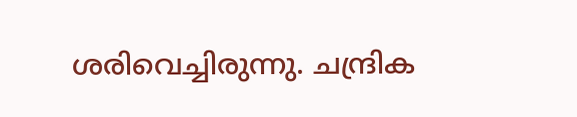ശരിവെച്ചിരുന്നു. ചന്ദ്രിക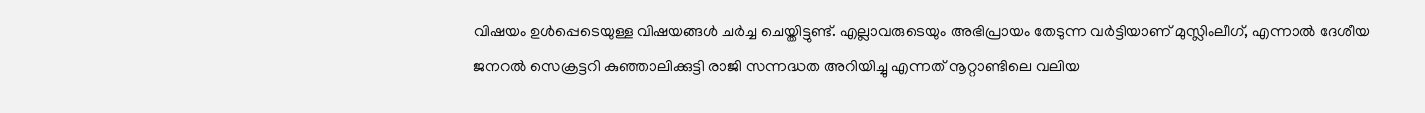വിഷയം ഉള്‍പ്പെടെയുള്ള വിഷയങ്ങള്‍ ചര്‍ച്ച ചെയ്തിട്ടുണ്ട്. എല്ലാവരുടെയും അഭിപ്രായം തേടുന്ന വര്‍ട്ടിയാണ് മുസ്ലിംലീഗ്, എന്നാല്‍ ദേശീയ ജനറല്‍ സെക്രട്ടറി കുഞ്ഞാലിക്കുട്ടി രാജി സന്നദ്ധത അറിയിച്ചു എന്നത് നൂറ്റാണ്ടിലെ വലിയ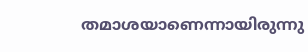തമാശയാണെന്നായിരുന്നു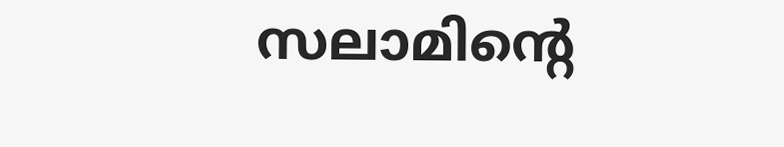സലാമിന്റെ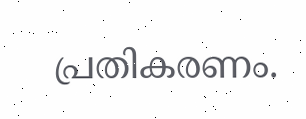പ്രതികരണം.